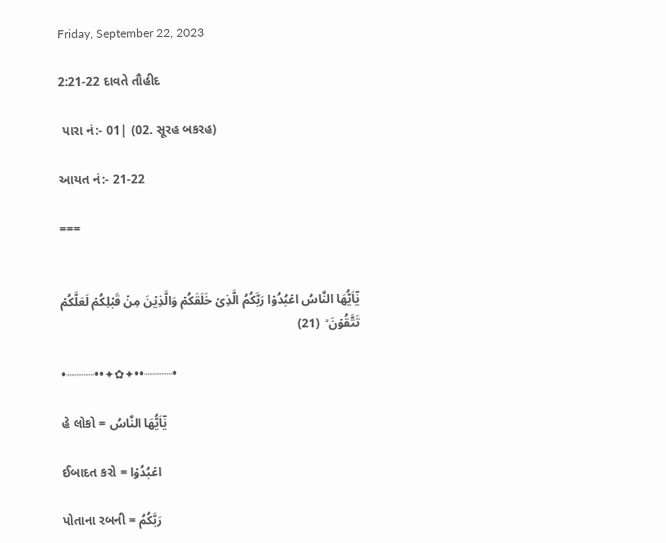Friday, September 22, 2023

2:21-22 દાવતે તૌહીદ

 પારા નં:- 01| (02. સૂરહ બકરહ)

આયત નં:- 21-22

===


يٰۤاَيُّهَا النَّاسُ اعۡبُدُوۡا رَبَّكُمُ الَّذِىۡ خَلَقَكُمۡ وَالَّذِيۡنَ مِنۡ قَبۡلِكُمۡ لَعَلَّكُمۡ تَتَّقُوۡنَ ۙ  (21)

•┈┈┈┈••✦✿✦••┈┈┈┈•

હે લોકો = يٰۤاَيُّهَا النَّاسُ

ઈબાદત કરો = اعۡبُدُوۡا

પોતાના રબની = رَبَّكُمُ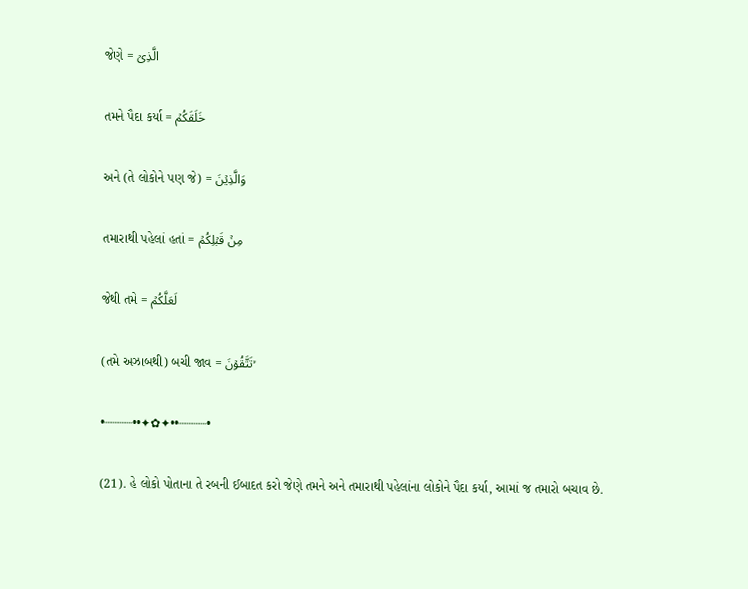જેણે = الَّذِىۡ

તમને પૈદા કર્યા = خَلَقَكُمۡ

અને (તે લોકોને પણ જે) = وَالَّذِيۡنَ

તમારાથી પહેલાં હતાં = مِنۡ قَبۡلِكُمۡ

જેથી તમે = لَعَلَّكُمۡ

(તમે અઝાબથી) બચી જાવ = تَتَّقُوۡنَ ۙ

•┈┈┈┈••✦✿✦••┈┈┈┈•

(21). હે લોકો પોતાના તે રબની ઈબાદત કરો જેણે તમને અને તમારાથી પહેલાંના લોકોને પૈદા કર્યા, આમાં જ તમારો બચાવ છે.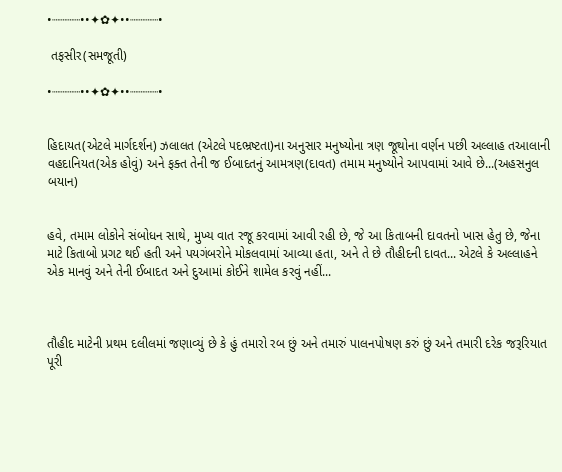•┈┈┈┈••✦✿✦••┈┈┈┈•

 તફસીર(સમજૂતી)

•┈┈┈┈••✦✿✦••┈┈┈┈•


હિદાયત(એટલે માર્ગદર્શન) ઝલાલત (એટલે પદભ્રષ્ટતા)ના અનુસાર મનુષ્યોના ત્રણ જૂથોના વર્ણન પછી અલ્લાહ તઆલાની વહદાનિયત(એક હોવું) અને ફક્ત તેની જ ઈબાદતનું ‌આમત્રણ(દાવત) તમામ મનુષ્યોને આપવામાં આવે છે...(અહસનુલ બયાન)


હવે, તમામ લોકોને સંબોધન સાથે, મુખ્ય વાત રજૂ કરવામાં આવી રહી છે, જે આ કિતાબની દાવતનો ખાસ હેતુ છે, જેના માટે કિતાબો પ્રગટ થઈ હતી અને પયગંબરોને મોકલવામાં આવ્યા હતા, અને તે છે તૌહીદની દાવત... એટલે કે અલ્લાહને એક માનવું અને તેની ઈબાદત અને દુઆમાં કોઈને શામેલ કરવું નહીં...



તૌહીદ માટેની પ્રથમ દલીલમાં જણાવ્યું છે કે હું તમારો રબ છું અને તમારું પાલનપોષણ કરું છું અને તમારી દરેક જરૂરિયાત પૂરી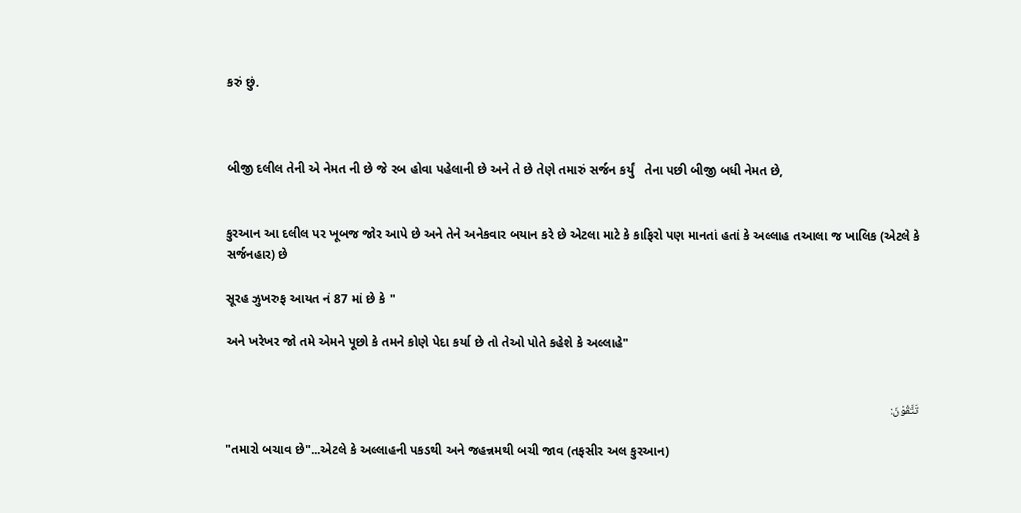કરું છું.



બીજી દલીલ તેની એ નેમત ની છે જે રબ હોવા પહેલાની છે અને તે છે તેણે તમારું સર્જન કર્યું   તેના પછી બીજી બધી નેમત છે,


કુરઆન આ દલીલ પર ખૂબજ જોર આપે છે અને તેને અનેકવાર બયાન‌ કરે છે એટલા માટે કે કાફિરો પણ માનતાં હતાં કે અલ્લાહ તઆલા જ ખાલિક (એટલે કે સર્જનહાર) છે

સૂરહ ઝુખરુફ આયત નં 87 માં છે કે "

અને ખરેખર જો તમે એમને પૂછો કે તમને કોણે પેદા કર્યા છે તો તેઓ પોતે કહેશે કે અલ્લાહે"


تَتَّقُوْنَ:

"તમારો બચાવ છે"...એટલે કે અલ્લાહની પકડથી અને જહન્નમથી બચી જાવ (તફસીર અલ કુરઆન)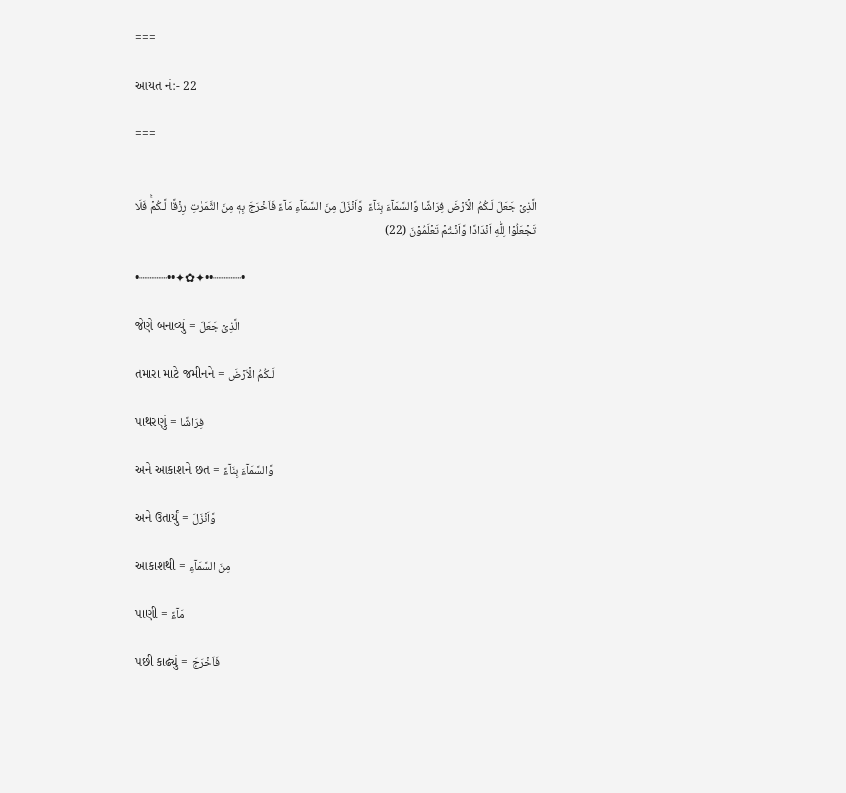===

આયત નં:- 22

===


الَّذِىۡ جَعَلَ لَـكُمُ الۡاَرۡضَ فِرَاشًا وَّالسَّمَآءَ بِنَآءً  وَّاَنۡزَلَ مِنَ السَّمَآءِ مَآءً فَاَخۡرَجَ بِهٖ مِنَ الثَّمَرٰتِ رِزۡقًا لَّـكُمۡ‌ۚ فَلَا تَجۡعَلُوۡا لِلّٰهِ اَنۡدَادًا وَّاَنۡـتُمۡ تَعۡلَمُوۡنَ (22)

•┈┈┈┈••✦✿✦••┈┈┈┈•

જેણે બનાવ્યું = الَّذِىۡ جَعَلَ

તમારા માટે જમીનને = لَـكُمُ الۡاَرۡضَ

પાથરણું = فِرَاشًا

અને આકાશને છત = وَّالسَّمَآءَ بِنَآءً

અને ઉતાર્યું = وَّاَنۡزَلَ

આકાશથી = مِنَ السَّمَآءِ

પાણી = مَآءً

પછી કાઢ્યું = فَاَخۡرَجَ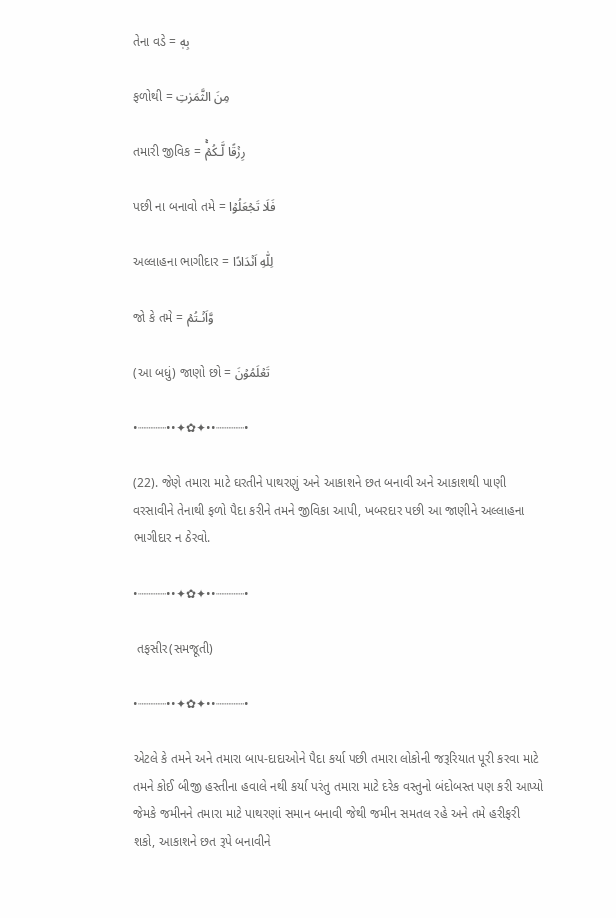તેના વડે = بِهٖ

ફળોથી = مِنَ الثَّمَرٰتِ

તમારી જીવિક = رِزۡقًا لَّـكُمۡ‌ۚ

પછી ના બનાવો તમે = فَلَا تَجۡعَلُوۡا

અલ્લાહના ભાગીદાર = لِلّٰهِ اَنۡدَادًا

જો કે તમે = وَّاَنۡـتُمۡ

(આ બધું) જાણો છો = تَعۡلَمُوۡنَ

•┈┈┈┈••✦✿✦••┈┈┈┈•

(22). જેણે તમારા માટે ઘરતીને પાથરણું અને આકાશને છત બનાવી અને આકાશથી પાણી વરસાવીને તેનાથી ફળો પૈદા કરીને તમને જીવિકા આપી, ખબરદાર પછી આ જાણીને અલ્લાહના‌ ભાગીદાર ન ઠેરવો.

•┈┈┈┈••✦✿✦••┈┈┈┈•

 તફસીર(સમજૂતી)

•┈┈┈┈••✦✿✦••┈┈┈┈•

એટલે કે તમને અને તમારા બાપ-દાદાઓને પૈદા કર્યા પછી તમારા લોકોની જરૂરિયાત પૂરી કરવા માટે તમને કોઈ બીજી હસ્તીના હવાલે નથી કર્યા પરંતુ તમારા માટે દરેક વસ્તુનો બંદોબસ્ત પણ કરી આપ્યો જેમકે જમીનને તમારા માટે પાથરણાં સમાન બનાવી જેથી જમીન સમતલ રહે અને તમે હરીફરી શકો, આકાશને છત રૂપે બનાવીને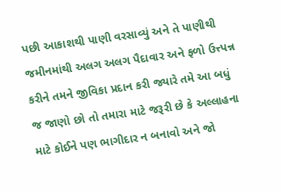પછી આકાશથી પાણી વરસાવ્યું અને તે પાણીથી જમીનમાંથી અલગ અલગ પૈદાવાર અને ફળો ઉત્ત્પન્ન કરીને તમને જીવિકા પ્રદાન કરી જ્યારે તમે આ બધું જ જાણો છો તો તમારા માટે જરૂરી છે કે અલ્લાહના માટે કોઈને પણ ભાગીદાર ન બનાવો અને જો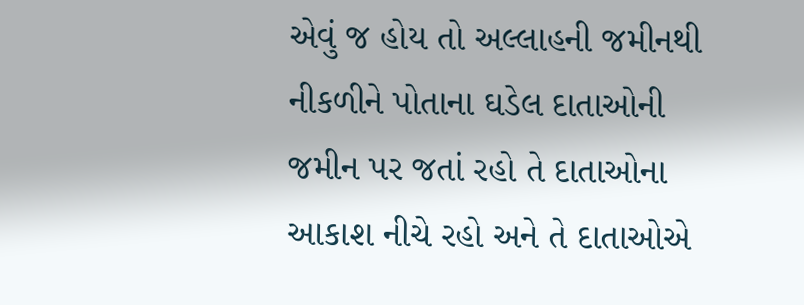એવું જ હોય તો અલ્લાહની‌ જમીનથી નીકળીને પોતાના ઘડેલ દાતાઓની‌ જમીન પર જતાં રહો તે દાતાઓના આકાશ નીચે રહો અને તે દાતાઓએ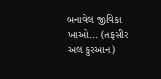બનાવેલ જીવિકા ખાઓ... (તફસીર અલ કુરઆન)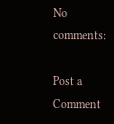No comments:

Post a Comment